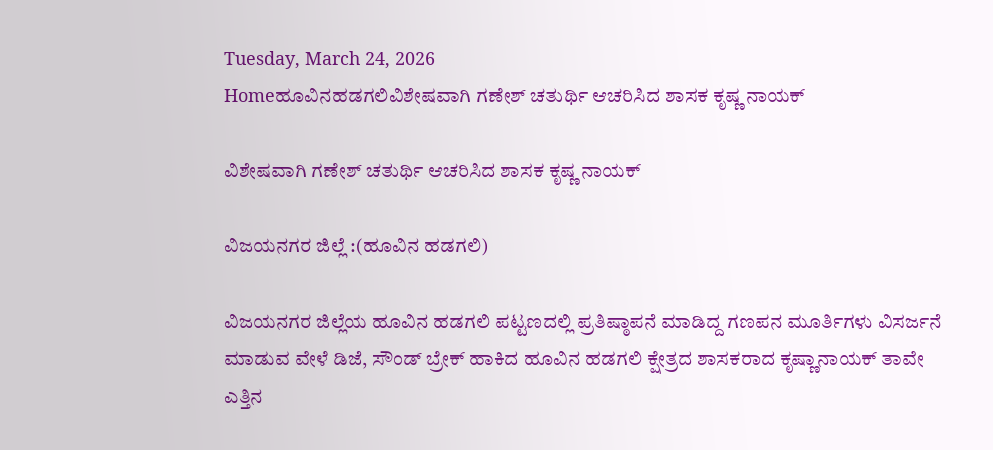Tuesday, March 24, 2026
Homeಹೂವಿನಹಡಗಲಿವಿಶೇಷವಾಗಿ ಗಣೇಶ್ ಚತುರ್ಥಿ ಆಚರಿಸಿದ ಶಾಸಕ ಕೃಷ್ಣ ನಾಯಕ್

ವಿಶೇಷವಾಗಿ ಗಣೇಶ್ ಚತುರ್ಥಿ ಆಚರಿಸಿದ ಶಾಸಕ ಕೃಷ್ಣ ನಾಯಕ್

ವಿಜಯನಗರ ಜಿಲ್ಲೆ :(ಹೂವಿನ ಹಡಗಲಿ)

ವಿಜಯನಗರ ಜಿಲ್ಲೆಯ ಹೂವಿನ ಹಡಗಲಿ ಪಟ್ಟಣದಲ್ಲಿ ಪ್ರತಿಷ್ಠಾಪನೆ ಮಾಡಿದ್ದ ಗಣಪನ ಮೂರ್ತಿಗಳು ವಿಸರ್ಜನೆ ಮಾಡುವ ವೇಳೆ ಡಿಜೆ, ಸೌಂಡ್ ಬ್ರೇಕ್ ಹಾಕಿದ ಹೂವಿನ ಹಡಗಲಿ ಕ್ಷೇತ್ರದ ಶಾಸಕರಾದ ಕೃಷ್ಣಾನಾಯಕ್ ತಾವೇ ಎತ್ತಿನ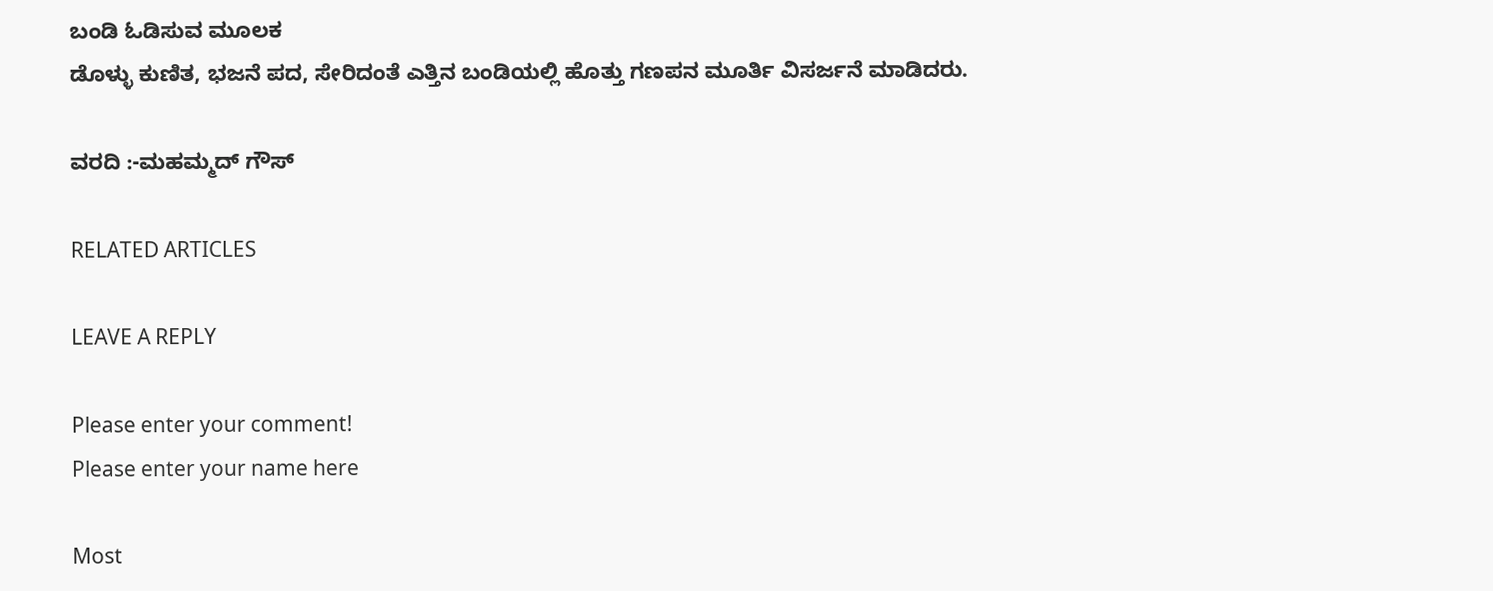ಬಂಡಿ ಓಡಿಸುವ ಮೂಲಕ
ಡೊಳ್ಳು ಕುಣಿತ, ಭಜನೆ ಪದ, ಸೇರಿದಂತೆ ಎತ್ತಿನ ಬಂಡಿಯಲ್ಲಿ ಹೊತ್ತು ಗಣಪನ ಮೂರ್ತಿ ವಿಸರ್ಜನೆ ಮಾಡಿದರು.

ವರದಿ :-ಮಹಮ್ಮದ್ ಗೌಸ್

RELATED ARTICLES

LEAVE A REPLY

Please enter your comment!
Please enter your name here

Most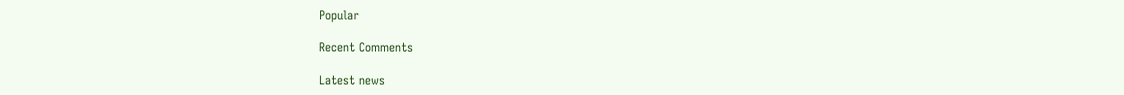Popular

Recent Comments

Latest news